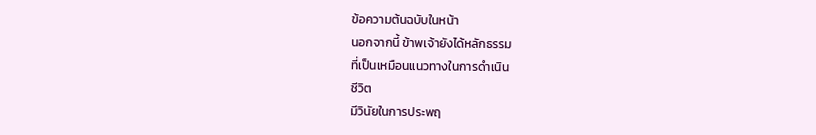ข้อความต้นฉบับในหน้า
นอกจากนี้ ข้าพเจ้ายังได้หลักธรรม
ที่เป็นเหมือนแนวทางในการดำเนิน
ชีวิต
มีวินัยในการประพฤ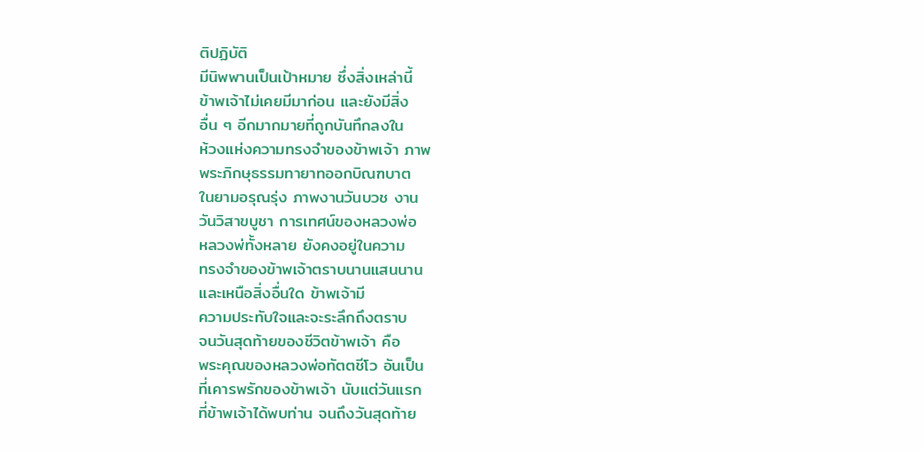ติปฏิบัติ
มีนิพพานเป็นเป้าหมาย ซึ่งสิ่งเหล่านี้
ข้าพเจ้าไม่เคยมีมาก่อน และยังมีสิ่ง
อื่น ๆ อีกมากมายที่ถูกบันทึกลงใน
ห้วงแห่งความทรงจำของข้าพเจ้า ภาพ
พระภิกษุธรรมทายาทออกบิณฑบาต
ในยามอรุณรุ่ง ภาพงานวันบวช งาน
วันวิสาขบูชา การเทศน์ของหลวงพ่อ
หลวงพ่ทั้งหลาย ยังคงอยู่ในความ
ทรงจำของข้าพเจ้าตราบนานแสนนาน
และเหนือสิ่งอื่นใด ข้าพเจ้ามี
ความประทับใจและจะระลึกถึงตราบ
จนวันสุดท้ายของชีวิตข้าพเจ้า คือ
พระคุณของหลวงพ่อทัตตชีโว อันเป็น
ที่เคารพรักของข้าพเจ้า นับแต่วันแรก
ที่ข้าพเจ้าได้พบท่าน จนถึงวันสุดท้าย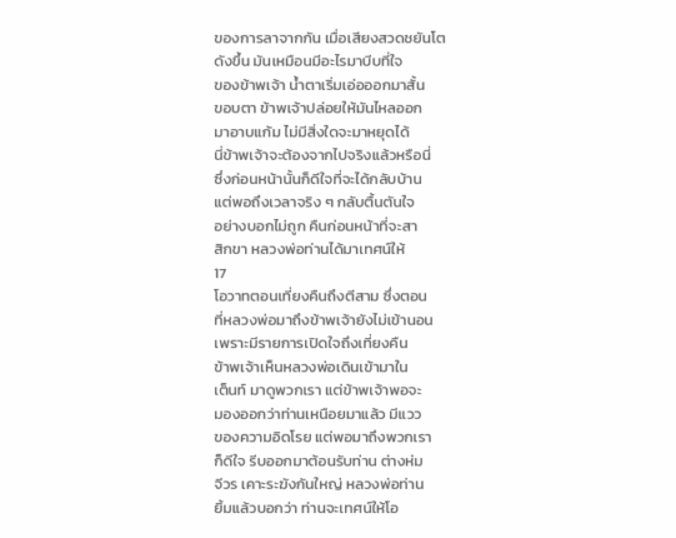ของการลาจากกัน เมื่อเสียงสวดชยันโต
ดังขึ้น มันเหมือนมีอะไรมาบีบที่ใจ
ของข้าพเจ้า น้ำตาเริ่มเอ่อออกมาสั้น
ขอบตา ข้าพเจ้าปล่อยให้มันไหลออก
มาอาบแก้ม ไม่มีสิ่งใดจะมาหยุดได้
นี่ข้าพเจ้าจะต้องจากไปจริงแล้วหรือนี่
ซึ่งก่อนหน้านั้นก็ดีใจที่จะได้กลับบ้าน
แต่พอถึงเวลาจริง ๆ กลับตื้นตันใจ
อย่างบอกไม่ถูก คืนก่อนหน้าที่จะสา
สิกขา หลวงพ่อท่านได้มาเทศน์ให้
17
โอวาทตอนเที่ยงคืนถึงตีสาม ซึ่งตอน
ที่หลวงพ่อมาถึงข้าพเจ้ายังไม่เข้านอน
เพราะมีรายการเปิดใจถึงเที่ยงคืน
ข้าพเจ้าเห็นหลวงพ่อเดินเข้ามาใน
เต็นท์ มาดูพวกเรา แต่ข้าพเจ้าพอจะ
มองออกว่าท่านเหนือยมาแล้ว มีแวว
ของความอิดโรย แต่พอมาถึงพวกเรา
ก็ดีใจ รีบออกมาต้อนรับท่าน ต่างห่ม
จีวร เคาะระฆังกันใหญ่ หลวงพ่อท่าน
ยิ้มแล้วบอกว่า ท่านจะเทศน์ให้โอ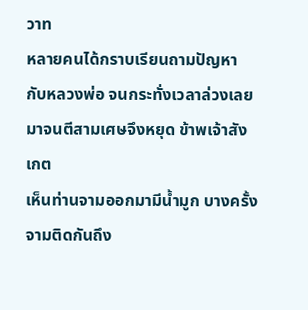วาท
หลายคนได้กราบเรียนถามปัญหา
กับหลวงพ่อ จนกระทั่งเวลาล่วงเลย
มาจนตีสามเศษจึงหยุด ข้าพเจ้าสังเกต
เห็นท่านจามออกมามีน้ำมูก บางครั้ง
จามติดกันถึง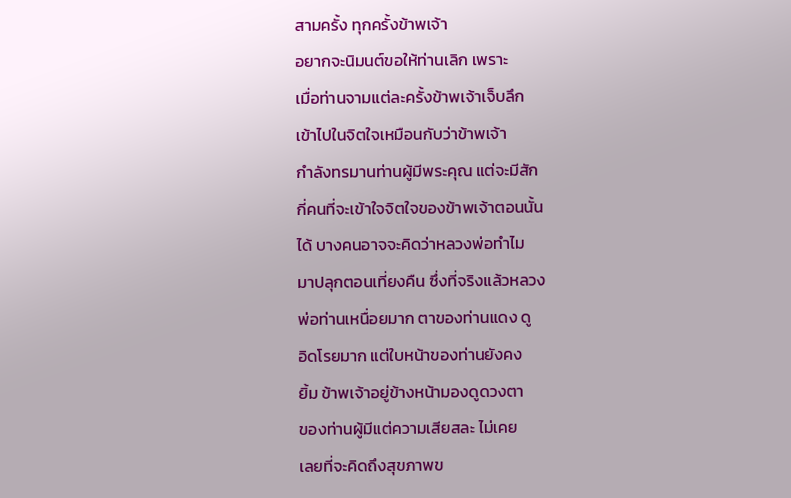สามครั้ง ทุกครั้งข้าพเจ้า
อยากจะนิมนต์ขอให้ท่านเลิก เพราะ
เมื่อท่านจามแต่ละครั้งข้าพเจ้าเจ็บลึก
เข้าไปในจิตใจเหมือนกับว่าข้าพเจ้า
กำลังทรมานท่านผู้มีพระคุณ แต่จะมีสัก
กี่คนที่จะเข้าใจจิตใจของข้าพเจ้าตอนนั้น
ได้ บางคนอาจจะคิดว่าหลวงพ่อทำไม
มาปลุกตอนเที่ยงคืน ซึ่งที่จริงแล้วหลวง
พ่อท่านเหนื่อยมาก ตาของท่านแดง ดู
อิดโรยมาก แต่ใบหน้าของท่านยังคง
ยิ้ม ข้าพเจ้าอยู่ข้างหน้ามองดูดวงตา
ของท่านผู้มีแต่ความเสียสละ ไม่เคย
เลยที่จะคิดถึงสุขภาพข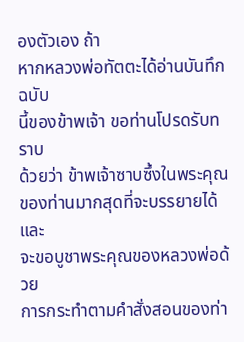องตัวเอง ถ้า
หากหลวงพ่อทัตตะได้อ่านบันทึกฉบับ
นี้ของข้าพเจ้า ขอท่านโปรดรับทราบ
ด้วยว่า ข้าพเจ้าซาบซึ้งในพระคุณ
ของท่านมากสุดที่จะบรรยายได้ และ
จะขอบูชาพระคุณของหลวงพ่อด้วย
การกระทำตามคำสั่งสอนของท่า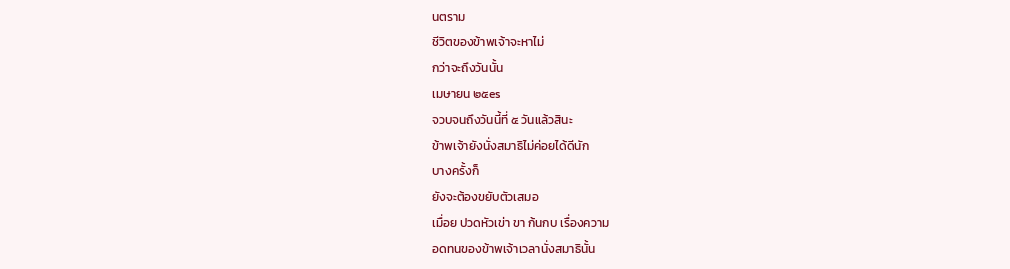นตราม
ชีวิตของข้าพเจ้าจะหาไม่
กว่าจะถึงวันนั้น
เมษายน ๒๕es
จวบจนถึงวันนี้ที่ ๕ วันแล้วสินะ
ข้าพเจ้ายังนั่งสมาธิไม่ค่อยได้ดีนัก
บางครั้งก็
ยังจะต้องขยับตัวเสมอ
เมื่อย ปวดหัวเข่า ขา ก้นกบ เรื่องความ
อดทนของข้าพเจ้าเวลานั่งสมาธินั้น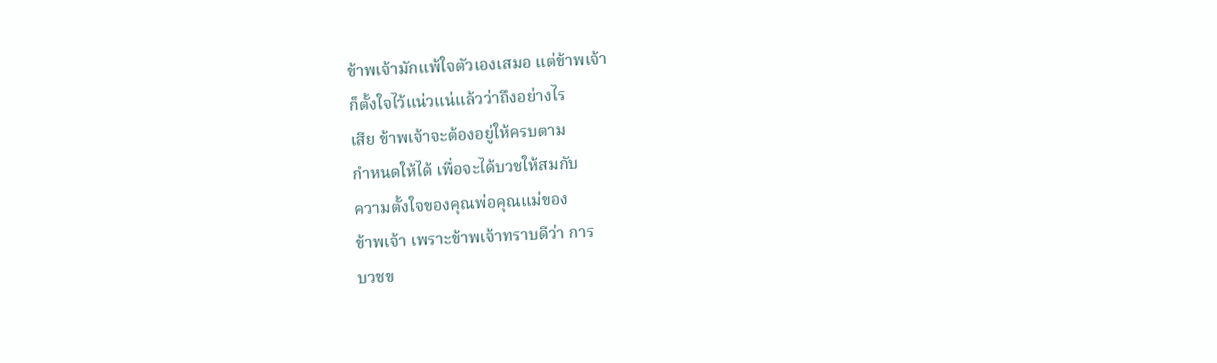ข้าพเจ้ามักแพ้ใจตัวเองเสมอ แต่ข้าพเจ้า
ก็ตั้งใจไว้แน่วแน่แล้วว่าถึงอย่างไร
เสีย ข้าพเจ้าจะต้องอยู่ให้ครบตาม
กำหนดให้ได้ เพื่อจะได้บวชให้สมกับ
ความตั้งใจของคุณพ่อคุณแม่ของ
ข้าพเจ้า เพราะข้าพเจ้าทราบดีว่า การ
บวชข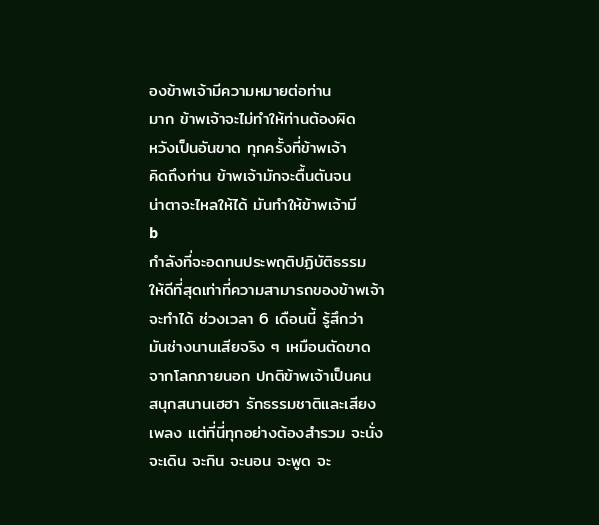องข้าพเจ้ามีความหมายต่อท่าน
มาก ข้าพเจ้าจะไม่ทำให้ท่านต้องผิด
หวังเป็นอันขาด ทุกครั้งที่ข้าพเจ้า
คิดถึงท่าน ข้าพเจ้ามักจะตื้นตันจน
น่าตาจะไหลให้ได้ มันทำให้ข้าพเจ้ามี
b
กำลังที่จะอดทนประพฤติปฏิบัติธรรม
ให้ดีที่สุดเท่าที่ความสามารถของข้าพเจ้า
จะทำได้ ช่วงเวลา 6 เดือนนี้ รู้สึกว่า
มันช่างนานเสียจริง ๆ เหมือนตัดขาด
จากโลกภายนอก ปกติข้าพเจ้าเป็นคน
สนุกสนานเฮฮา รักธรรมชาติและเสียง
เพลง แต่ที่นี่ทุกอย่างต้องสำรวม จะนั่ง
จะเดิน จะกิน จะนอน จะพูด จะ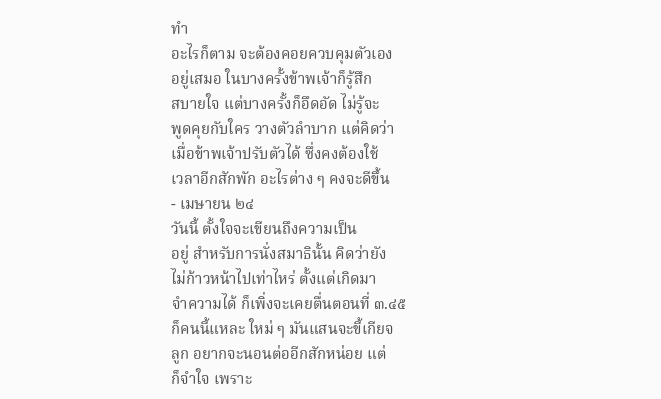ทำ
อะไรก็ตาม จะต้องคอยควบคุมตัวเอง
อยู่เสมอ ในบางครั้งข้าพเจ้าก็รู้สึก
สบายใจ แต่บางครั้งก็อึดอัด ไม่รู้จะ
พูดคุยกับใคร วางตัวลำบาก แต่คิดว่า
เมื่อข้าพเจ้าปรับตัวได้ ซึ่งคงต้องใช้
เวลาอีกสักพัก อะไรต่าง ๆ คงจะดีขึ้น
- เมษายน ๒๔
วันนี้ ตั้งใจจะเขียนถึงความเป็น
อยู่ สำหรับการนั่งสมาธินั้น คิดว่ายัง
ไม่ก้าวหน้าไปเท่าไหร่ ตั้งแต่เกิดมา
จำความได้ ก็เพิ่งจะเคยตื่นตอนที่ ๓.๔๕
ก็คนนี้แหละ ใหม่ ๆ มันแสนจะขี้เกียจ
ลูก อยากจะนอนต่ออีกสักหน่อย แต่
ก็จำใจ เพราะ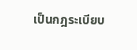เป็นกฎระเบียบ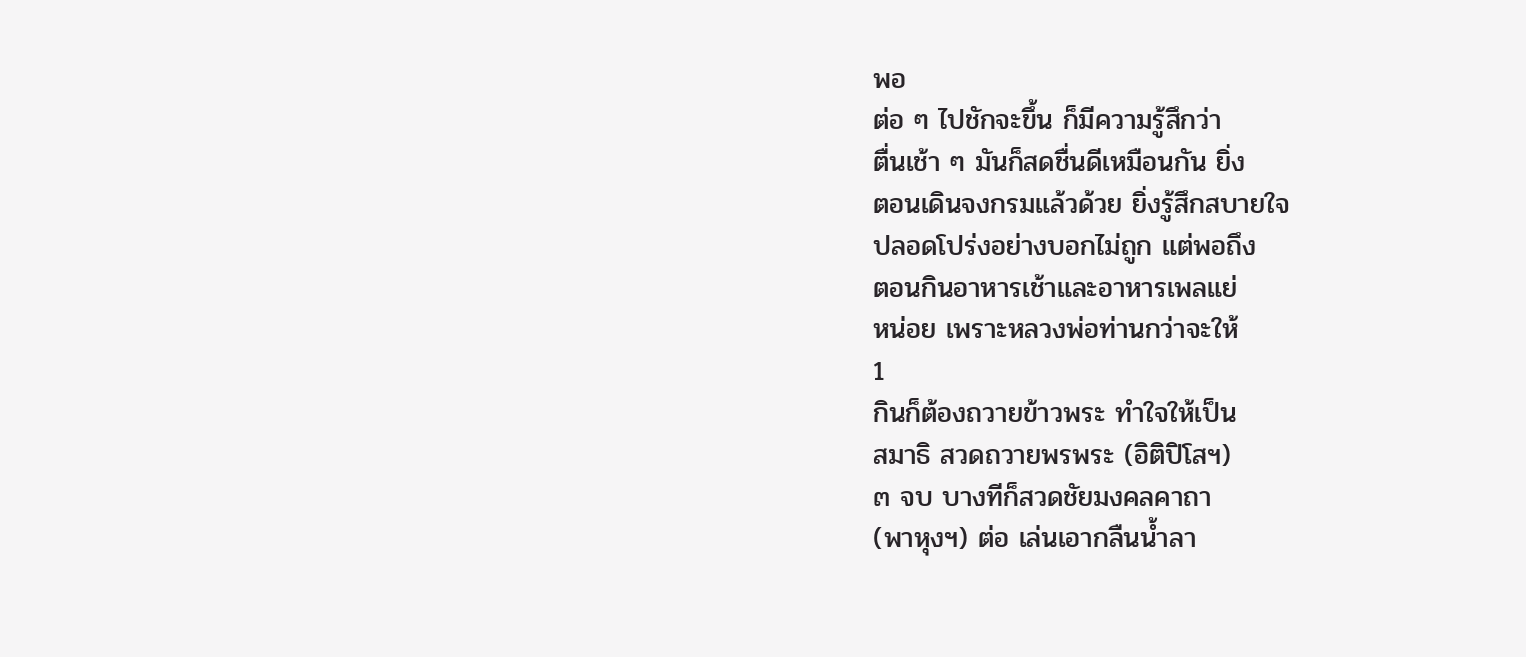พอ
ต่อ ๆ ไปชักจะขึ้น ก็มีความรู้สึกว่า
ตื่นเช้า ๆ มันก็สดชื่นดีเหมือนกัน ยิ่ง
ตอนเดินจงกรมแล้วด้วย ยิ่งรู้สึกสบายใจ
ปลอดโปร่งอย่างบอกไม่ถูก แต่พอถึง
ตอนกินอาหารเช้าและอาหารเพลแย่
หน่อย เพราะหลวงพ่อท่านกว่าจะให้
1
กินก็ต้องถวายข้าวพระ ทำใจให้เป็น
สมาธิ สวดถวายพรพระ (อิติปิโสฯ)
๓ จบ บางทีก็สวดชัยมงคลคาถา
(พาหุงฯ) ต่อ เล่นเอากลืนน้ำลา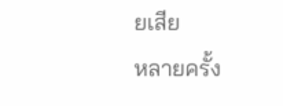ยเสีย
หลายครั้ง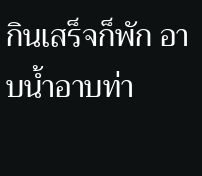กินเสร็จก็พัก อาบน้ำอาบท่า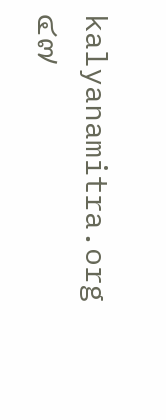kalyanamitra.org
๔๗